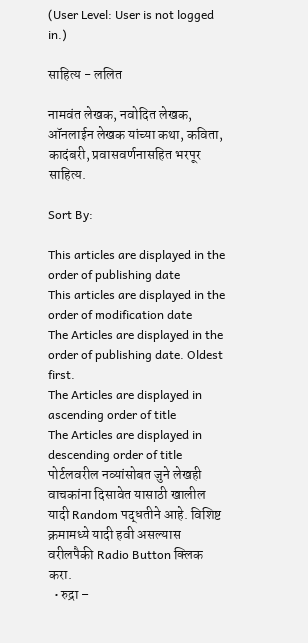(User Level: User is not logged in.)

साहित्य - ललित

नामवंत लेखक, नवोदित लेखक, ऑनलाईन लेखक यांच्या कथा, कविता, कादंबरी, प्रवासवर्णनासहित भरपूर साहित्य.

Sort By:

This articles are displayed in the order of publishing date
This articles are displayed in the order of modification date
The Articles are displayed in the order of publishing date. Oldest first.
The Articles are displayed in ascending order of title
The Articles are displayed in descending order of title
पोर्टलवरील नव्यांसोबत जुने लेखही वाचकांना दिसावेत यासाठी खालील यादी Random पद्धतीने आहे. विशिष्ट क्रमामध्ये यादी हवी असल्यास वरीलपैकी Radio Button क्लिक करा.
  • रुद्रा –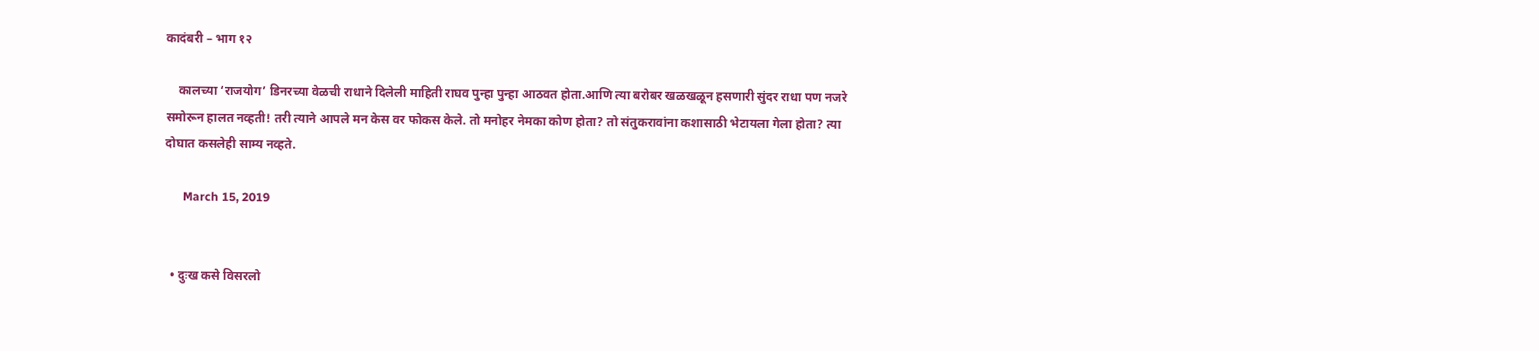कादंबरी – भाग १२

    कालच्या ‘राजयोग’ डिनरच्या वेळची राधाने दिलेली माहिती राघव पुन्हा पुन्हा आठवत होता.आणि त्या बरोबर खळखळून हसणारी सुंदर राधा पण नजरे समोरून हालत नव्हती! तरी त्याने आपले मन केस वर फोकस केले. तो मनोहर नेमका कोण होता? तो संतुकरावांना कशासाठी भेटायला गेला होता? त्या दोघात कसलेही साम्य नव्हते.

      March 15, 2019


  • दुःख कसे विसरलो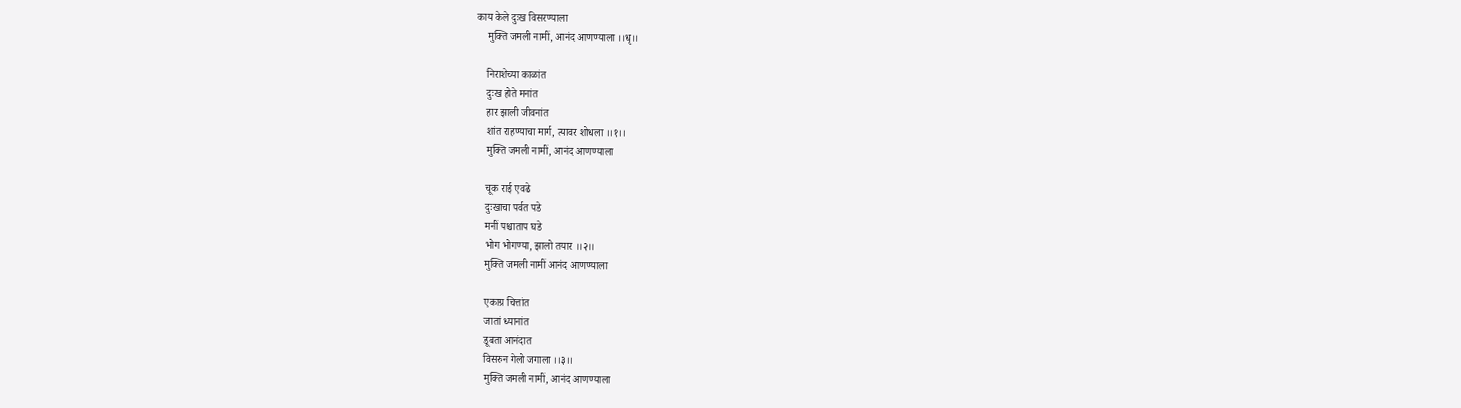काय केले दुःख विसरण्याला
    मुक्ति जमली नामीं, आनंद आणण्याला ।।धृ।।

    निराशेच्या काळांत
    दुःख होते मनांत
    हार झाली जीवनांत
    शांत राहण्याचा मार्ग, त्यावर शोधला ।।१।।
    मुक्ति जमली नामीं, आनंद आणण्याला

    चूक राई एवढे
    दुःखाचा पर्वत पडे
    मनीं पश्चाताप घडे
    भोग भोगण्या, झालो तयार ।।२।।
    मुक्ति जमली नामीं आनंद आणण्याला

    एकाग्र चित्तांत
    जातां ध्यानांत
    डूबता आनंदात
    विसरुन गेलो जगाला ।।३।।
    मुक्ति जमली नामीं, आनंद आणण्याला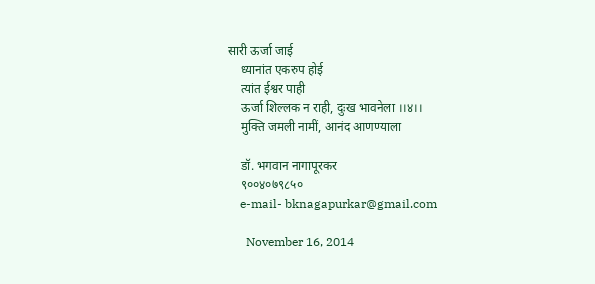सारी ऊर्जा जाई
    ध्यानांत एकरुप होई
    त्यांत ईश्वर पाही
    ऊर्जा शिल्लक न राही, दुःख भावनेला ।।४।।
    मुक्ति जमली नामीं, आनंद आणण्याला

    डॉ. भगवान नागापूरकर
    ९००४०७९८५०
    e-mail- bknagapurkar@gmail.com

      November 16, 2014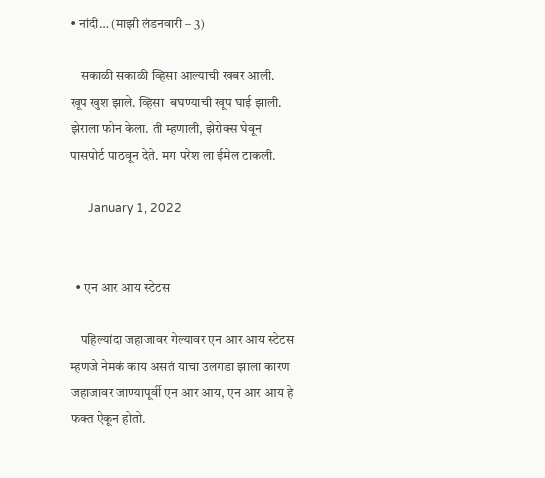• नांदी… (माझी लंडनवारी – 3)

    सकाळी सकाळी व्हिसा आल्याची खबर आली. खूप खुश झाले. व्हिसा  बघण्याची खूप घाई झाली. झेराला फोन केला. ती म्हणाली, झेरोक्स घेवून पासपोर्ट पाठवून देते. मग परेश ला ईमेल टाकली.

      January 1, 2022


  • एन आर आय स्टेटस

    पहिल्यांदा जहाजावर गेल्यावर एन आर आय स्टेटस म्हणजे नेमकं काय असतं याचा उलगडा झाला कारण जहाजावर जाण्यापूर्वी एन आर आय, एन आर आय हे फक्त ऐकून होतो.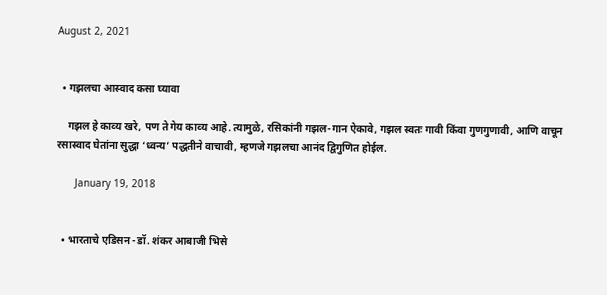August 2, 2021


  • गझलचा आस्‍वाद कसा घ्यावा

    गझल हे काव्‍य खरे, पण ते गेय काव्‍य आहे. त्‍यामुळे, रसिकांनी गझल-गान ऐकावे, गझल स्‍वतः गावी किंवा गुणगुणावी, आणि वाचून रसास्‍वाद घेतांना सुद्धा ‘ध्‍वन्‍य’ पद्धतीने वाचावी, म्‍हणजे गझलचा आनंद द्विगुणित होईल.

      January 19, 2018


  • भारताचे एडिसन -डॉ. शंकर आबाजी भिसे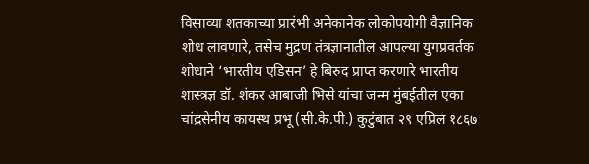विसाव्या शतकाच्या प्रारंभी अनेकानेक लोकोपयोगी वैज्ञानिक शोध लावणारे, तसेच मुद्रण तंत्रज्ञानातील आपल्या युगप्रवर्तक शोधाने ‘भारतीय एडिसन’ हे बिरुद प्राप्त करणारे भारतीय शास्त्रज्ञ डॉ. शंकर आबाजी भिसे यांचा जन्म मुंबईतील एका चांद्रसेनीय कायस्थ प्रभू (सी.के.पी.) कुटुंबात २९ एप्रिल १८६७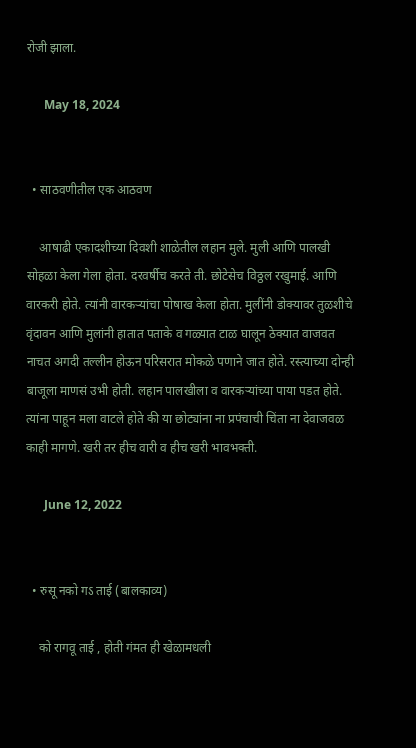रोजी झाला.

      May 18, 2024


  • साठवणीतील एक आठवण

    आषाढी एकादशीच्या दिवशी शाळेतील लहान मुले. मुली आणि पालखी सोहळा केला गेला होता. दरवर्षीच करते ती. छोटेसेच विठ्ठल रखुमाई. आणि वारकरी होते. त्यांनी वारकऱ्यांचा पोषाख केला होता. मुलींनी डोक्यावर तुळशीचे वृंदावन आणि मुलांनी हातात पताके व गळ्यात टाळ घालून ठेक्यात वाजवत नाचत अगदी तल्लीन होऊन परिसरात मोकळे पणाने जात होते. रस्त्याच्या दोन्ही बाजूला माणसं उभी होती. लहान पालखीला व वारकऱ्यांच्या पाया पडत होते. त्यांना पाहून मला वाटले होते की या छोट्यांना ना प्रपंचाची चिंता ना देवाजवळ काही मागणे. खरी तर हीच वारी व हीच खरी भावभक्ती.

      June 12, 2022


  • रुसू नको गऽ ताई (बालकाव्य)

    को रागवू ताई , होती गंमत ही खेळामधली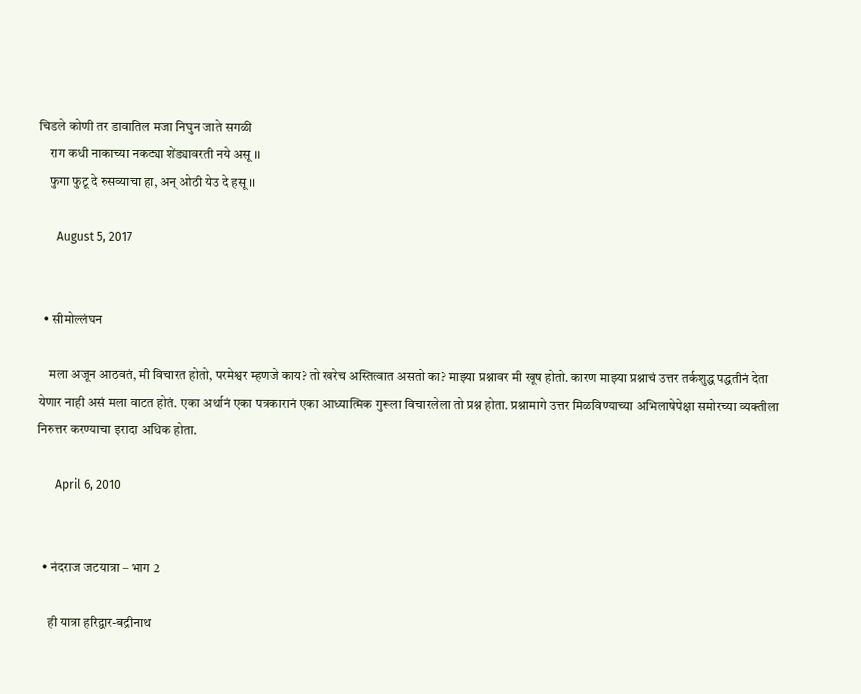चिडले कोणी तर डावातिल मजा निघुन जाते सगळी
    राग कधी नाकाच्या नकट्या शेंड्यावरती नये असू ।।
    फुगा फुटू दे रुसव्याचा हा, अन् ओठी येउ दे हसू ।।

      August 5, 2017


  • सीमोल्लंघन

    मला अजून आठवतं, मी विचारत होतो, परमेश्वर म्हणजे काय? तो खरेच अस्तित्वात असतो का? माझ्या प्रश्नावर मी खूष होतो. कारण माझ्या प्रश्नाचं उत्तर तर्कशुद्ध पद्धतीनं देता येणार नाही असं मला वाटत होतं. एका अर्थानं एका पत्रकारानं एका आध्यात्मिक गुरूला विचारलेला तो प्रश्न होता. प्रश्नामागे उत्तर मिळविण्याच्या अभिलाषेपेक्षा समोरच्या व्यक्तीला निरुत्तर करण्याचा इरादा अधिक होता.

      April 6, 2010


  • नंदराज जटयात्रा – भाग 2

    ही यात्रा हरिद्वार-बद्रीनाथ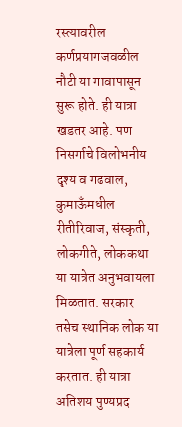रस्त्यावरील कर्णप्रयागजवळील नौटी या गावापासून सुरू होते. ही यात्रा खडतर आहे. पण निसर्गाचे विलोभनीय दृश्य व गढवाल, कुमाऊँमधील रीतीरिवाज, संस्कृती, लोकगीते, लोककथा या यात्रेत अनुभवायला मिळतात. सरकार तसेच स्थानिक लोक या यात्रेला पूर्ण सहकार्य करतात. ही यात्रा अतिशय पुण्यप्रद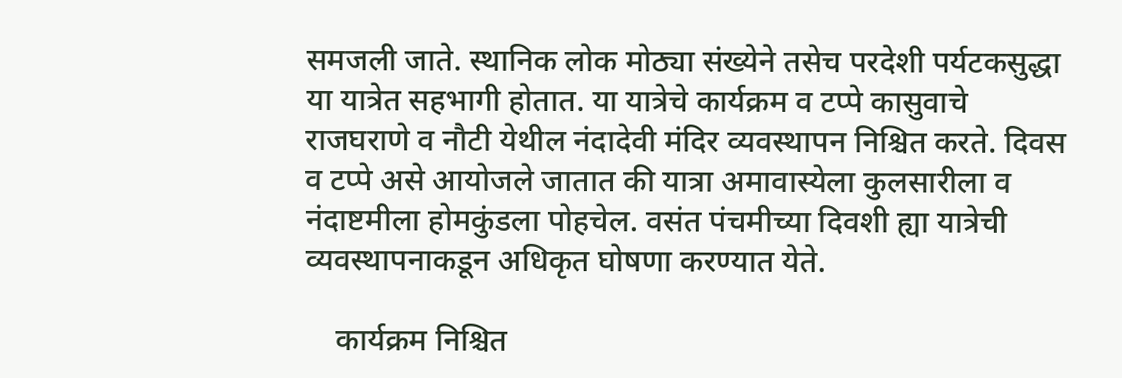समजली जाते. स्थानिक लोक मोठ्या संख्येने तसेच परदेशी पर्यटकसुद्धा या यात्रेत सहभागी होतात. या यात्रेचे कार्यक्रम व टप्पे कासुवाचे राजघराणे व नौटी येथील नंदादेवी मंदिर व्यवस्थापन निश्चित करते. दिवस व टप्पे असे आयोजले जातात की यात्रा अमावास्येला कुलसारीला व नंदाष्टमीला होमकुंडला पोहचेल. वसंत पंचमीच्या दिवशी ह्या यात्रेची व्यवस्थापनाकडून अधिकृत घोषणा करण्यात येते.

    कार्यक्रम निश्चित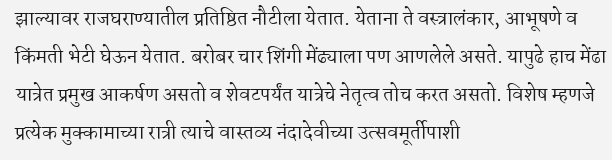झाल्यावर राजघराण्यातील प्रतिष्ठित नौटीला येतात. येताना ते वस्त्रालंकार, आभूषणे व किंमती भेटी घेऊन येतात. बरोबर चार शिंगी मेंढ्याला पण आणलेले असते. यापुढे हाच मेंढा यात्रेत प्रमुख आकर्षण असतो व शेवटपर्यंत यात्रेचे नेतृत्व तोच करत असतो. विशेष म्हणजे प्रत्येक मुक्कामाच्या रात्री त्याचे वास्तव्य नंदादेवीच्या उत्सवमूर्तीपाशी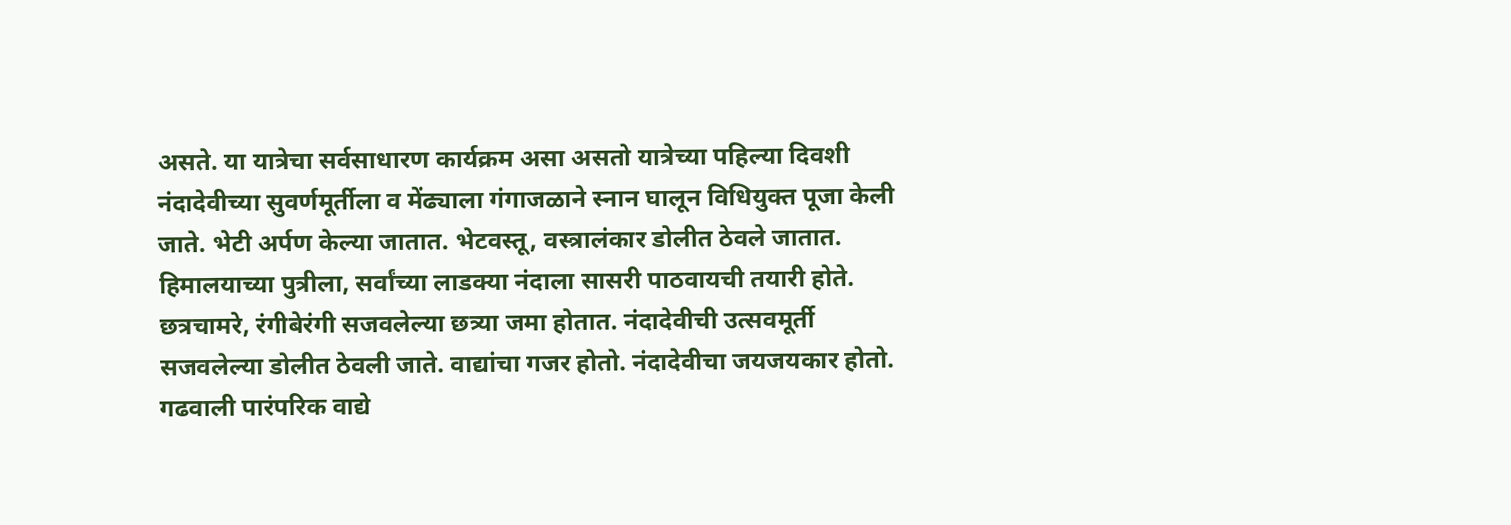असते. या यात्रेचा सर्वसाधारण कार्यक्रम असा असतो यात्रेच्या पहिल्या दिवशी नंदादेवीच्या सुवर्णमूर्तीला व मेंढ्याला गंगाजळाने स्नान घालून विधियुक्त पूजा केली जाते. भेटी अर्पण केल्या जातात. भेटवस्तू, वस्त्रालंकार डोलीत ठेवले जातात. हिमालयाच्या पुत्रीला, सर्वांच्या लाडक्या नंदाला सासरी पाठवायची तयारी होते. छत्रचामरे, रंगीबेरंगी सजवलेल्या छत्र्या जमा होतात. नंदादेवीची उत्सवमूर्ती सजवलेल्या डोलीत ठेवली जाते. वाद्यांचा गजर होतो. नंदादेवीचा जयजयकार होतो. गढवाली पारंपरिक वाद्ये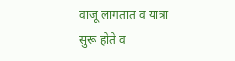वाजू लागतात व यात्रा सुरू होते व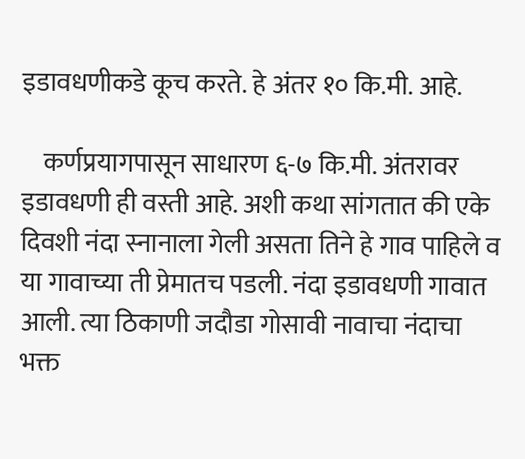इडावधणीकडे कूच करते. हे अंतर १० कि.मी. आहे.

    कर्णप्रयागपासून साधारण ६-७ कि.मी. अंतरावर इडावधणी ही वस्ती आहे. अशी कथा सांगतात की एके दिवशी नंदा स्नानाला गेली असता तिने हे गाव पाहिले व या गावाच्या ती प्रेमातच पडली. नंदा इडावधणी गावात आली. त्या ठिकाणी जदौडा गोसावी नावाचा नंदाचा भक्त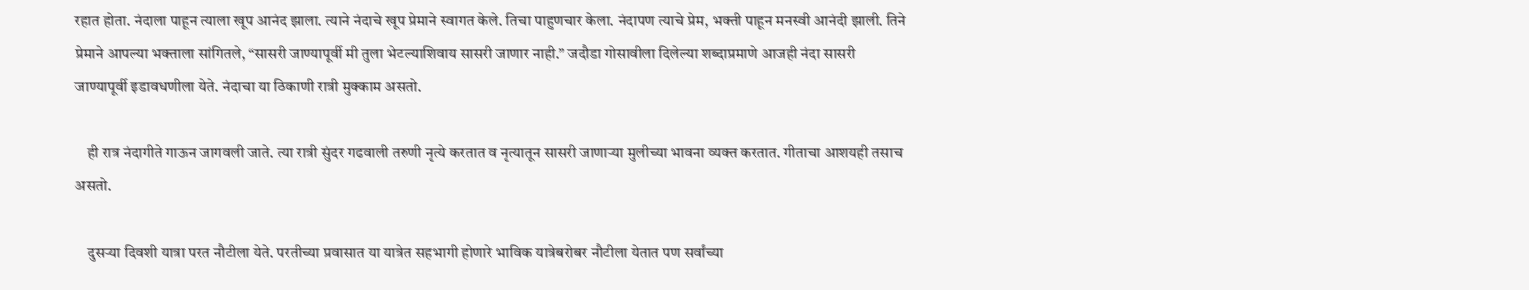रहात होता. नंदाला पाहून त्याला खूप आनंद झाला. त्याने नंदाचे खूप प्रेमाने स्वागत केले. तिचा पाहुणचार केला. नंदापण त्याचे प्रेम, भक्ती पाहून मनस्वी आनंदी झाली. तिने प्रेमाने आपल्या भक्ताला सांगितले, “सासरी जाण्यापूर्वी मी तुला भेटल्याशिवाय सासरी जाणार नाही.” जदौडा गोसावीला दिलेल्या शब्दाप्रमाणे आजही नंदा सासरी जाण्यापूर्वी इडावधणीला येते. नंदाचा या ठिकाणी रात्री मुक्काम असतो.

    ही रात्र नंदागीते गाऊन जागवली जाते. त्या रात्री सुंदर गढवाली तरुणी नृत्ये करतात व नृत्यातून सासरी जाणाऱ्या मुलीच्या भावना व्यक्त करतात. गीताचा आशयही तसाच असतो.

    दुसऱ्या दिवशी यात्रा परत नौटीला येते. परतीच्या प्रवासात या यात्रेत सहभागी होणारे भाविक यात्रेबरोबर नौटीला येतात पण सर्वांच्या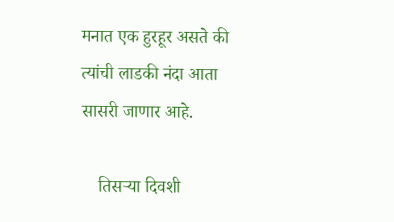मनात एक हुरहूर असते की त्यांची लाडकी नंदा आता सासरी जाणार आहे.

    तिसऱ्या दिवशी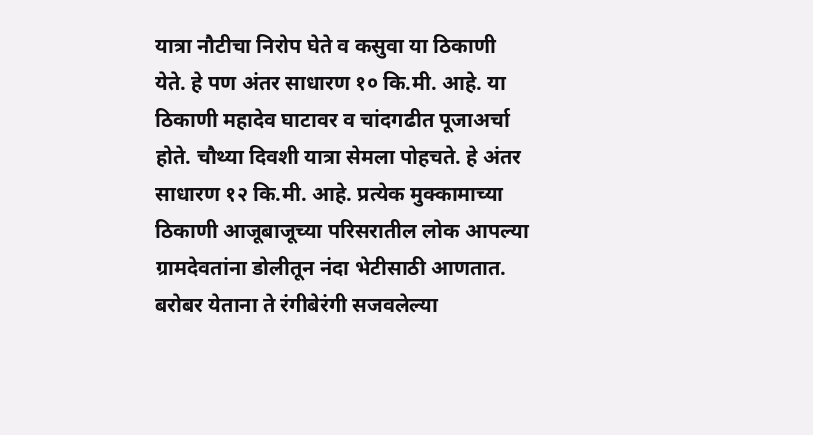यात्रा नौटीचा निरोप घेते व कसुवा या ठिकाणी येते. हे पण अंतर साधारण १० कि.मी. आहे. या ठिकाणी महादेव घाटावर व चांदगढीत पूजाअर्चा होते. चौथ्या दिवशी यात्रा सेमला पोहचते. हे अंतर साधारण १२ कि.मी. आहे. प्रत्येक मुक्कामाच्या ठिकाणी आजूबाजूच्या परिसरातील लोक आपल्या ग्रामदेवतांना डोलीतून नंदा भेटीसाठी आणतात. बरोबर येताना ते रंगीबेरंगी सजवलेल्या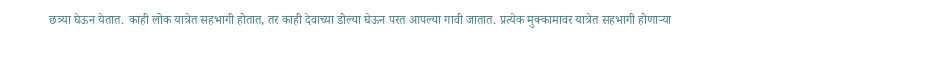छत्र्या घेऊन येतात. काही लोक यात्रेत सहभागी होतात, तर काही देवाच्या डोल्या घेऊन परत आपल्या गावी जातात. प्रत्येक मुक्कामावर यात्रेत सहभागी होणाऱ्या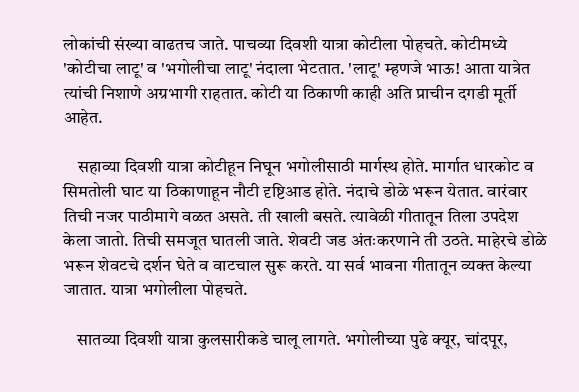लोकांची संख्या वाढतच जाते. पाचव्या दिवशी यात्रा कोटीला पोहचते. कोटीमध्ये 'कोटीचा लाटू' व 'भगोलीचा लाटू' नंदाला भेटतात. 'लाटू' म्हणजे भाऊ! आता यात्रेत त्यांची निशाणे अग्रभागी राहतात. कोटी या ठिकाणी काही अति प्राचीन दगडी मूर्ती आहेत.

    सहाव्या दिवशी यात्रा कोटीहून निघून भगोलीसाठी मार्गस्थ होते. मार्गात धारकोट व सिमतोली घाट या ठिकाणाहून नौटी दृष्टिआड होते. नंदाचे डोळे भरून येतात. वारंवार तिची नजर पाठीमागे वळत असते. ती खाली बसते. त्यावेळी गीतातून तिला उपदेश केला जातो. तिची समजूत घातली जाते. शेवटी जड अंतःकरणाने ती उठते. माहेरचे डोळे भरून शेवटचे दर्शन घेते व वाटचाल सुरू करते. या सर्व भावना गीतातून व्यक्त केल्या जातात. यात्रा भगोलीला पोहचते.

    सातव्या दिवशी यात्रा कुलसारीकडे चालू लागते. भगोलीच्या पुढे क्यूर, चांदपूर,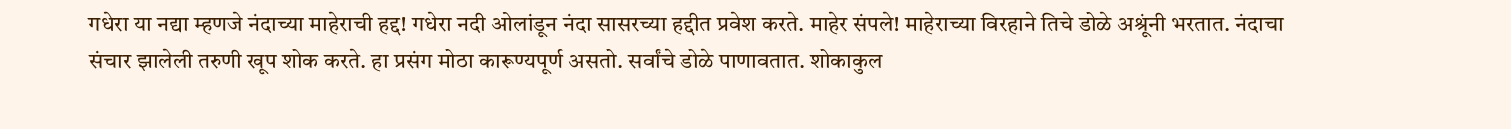गधेरा या नद्या म्हणजे नंदाच्या माहेराची हद्द! गधेरा नदी ओलांडून नंदा सासरच्या हद्दीत प्रवेश करते. माहेर संपले! माहेराच्या विरहाने तिचे डोळे अश्रूंनी भरतात. नंदाचा संचार झालेली तरुणी खूप शोक करते. हा प्रसंग मोठा कारूण्यपूर्ण असतो. सर्वांचे डोळे पाणावतात. शोकाकुल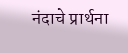नंदाचे प्रार्थना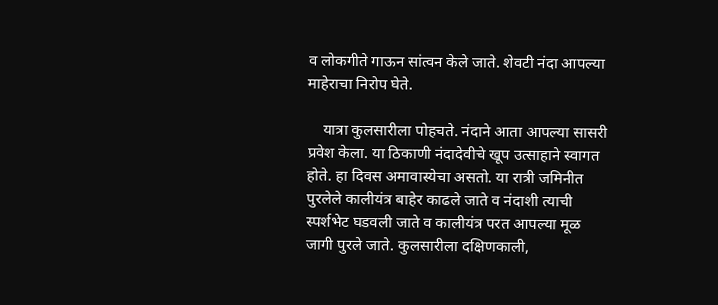व लोकगीते गाऊन सांत्वन केले जाते. शेवटी नंदा आपल्या माहेराचा निरोप घेते.

    यात्रा कुलसारीला पोहचते. नंदाने आता आपल्या सासरी प्रवेश केला. या ठिकाणी नंदादेवीचे खूप उत्साहाने स्वागत होते. हा दिवस अमावास्येचा असतो. या रात्री जमिनीत पुरलेले कालीयंत्र बाहेर काढले जाते व नंदाशी त्याची स्पर्शभेट घडवली जाते व कालीयंत्र परत आपल्या मूळ जागी पुरले जाते. कुलसारीला दक्षिणकाली,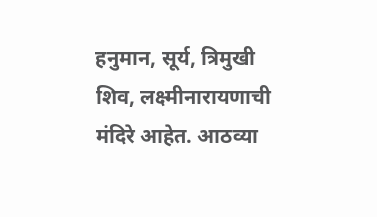हनुमान, सूर्य, त्रिमुखी शिव, लक्ष्मीनारायणाची मंदिरे आहेत. आठव्या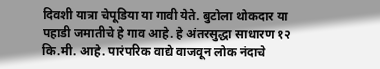दिवशी यात्रा चेपूडिया या गावी येते. बुटोला थोकदार या पहाडी जमातीचे हे गाव आहे. हे अंतरसुद्धा साधारण १२ कि.मी. आहे. पारंपरिक वाद्ये वाजवून लोक नंदाचे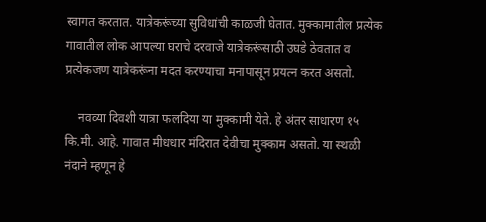स्वागत करतात. यात्रेकरूंच्या सुविधांची काळजी घेतात. मुक्कामातील प्रत्येक गावातील लोक आपल्या घराचे दरवाजे यात्रेकरूंसाठी उघडे ठेवतात व प्रत्येकजण यात्रेकरूंना मदत करण्याचा मनापासून प्रयत्न करत असतो.

    नवव्या दिवशी यात्रा फलदिया या मुक्कामी येते. हे अंतर साधारण १५ कि.मी. आहे. गावात मीधधार मंदिरात देवीचा मुक्काम असतो. या स्थळी नंदाने म्हणून हे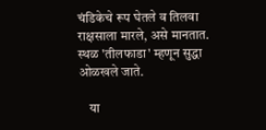चंडिकेचे रूप घेतले व तिलवा राक्षसाला मारले, असे मानतात. स्थळ 'तीलफाडा' म्हणून सुद्धा ओळखले जाते.

    या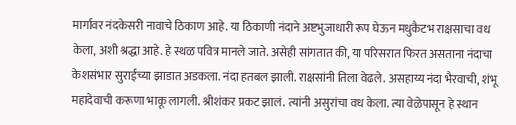मार्गावर नंदकेसरी नावाचे ठिकाण आहे. या ठिकाणी नंदाने अष्टभुजाधारी रूप घेऊन मधुकैटभ राक्षसाचा वध केला, अशी श्रद्धा आहे. हे स्थळ पवित्र मानले जाते. असेही सांगतात की, या परिसरात फिरत असताना नंदाचा केशसंभार सुराईच्या झाडात अडकला. नंदा हतबल झाली. राक्षसांनी तिला वेढले. असहाय्य नंदा भैरवाची, शंभू महादेवाची करूणा भाकू लागली. श्रीशंकर प्रकट झालं. त्यांनी असुरांचा वध केला. त्या वेळेपासून हे स्थान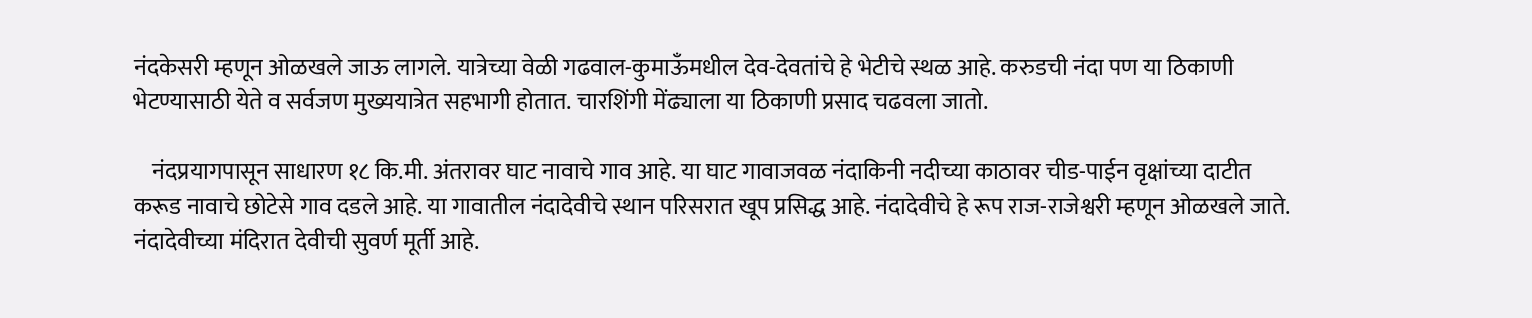नंदकेसरी म्हणून ओळखले जाऊ लागले. यात्रेच्या वेळी गढवाल-कुमाऊँमधील देव-देवतांचे हे भेटीचे स्थळ आहे. करुडची नंदा पण या ठिकाणी भेटण्यासाठी येते व सर्वजण मुख्ययात्रेत सहभागी होतात. चारशिंगी मेंढ्याला या ठिकाणी प्रसाद चढवला जातो.

    नंदप्रयागपासून साधारण १८ कि.मी. अंतरावर घाट नावाचे गाव आहे. या घाट गावाजवळ नंदाकिनी नदीच्या काठावर चीड-पाईन वृक्षांच्या दाटीत करूड नावाचे छोटेसे गाव दडले आहे. या गावातील नंदादेवीचे स्थान परिसरात खूप प्रसिद्ध आहे. नंदादेवीचे हे रूप राज-राजेश्वरी म्हणून ओळखले जाते. नंदादेवीच्या मंदिरात देवीची सुवर्ण मूर्ती आहे.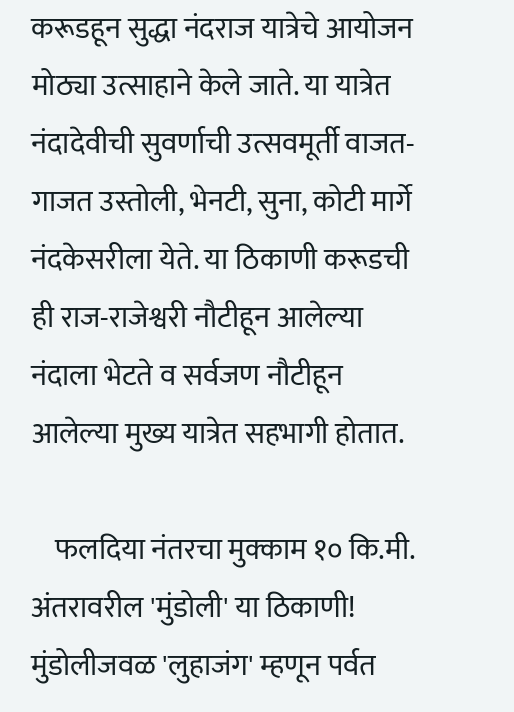करूडहून सुद्धा नंदराज यात्रेचे आयोजन मोठ्या उत्साहाने केले जाते. या यात्रेत नंदादेवीची सुवर्णाची उत्सवमूर्ती वाजत-गाजत उस्तोली, भेनटी, सुना, कोटी मार्गे नंदकेसरीला येते. या ठिकाणी करूडची ही राज-राजेश्वरी नौटीहून आलेल्या नंदाला भेटते व सर्वजण नौटीहून आलेल्या मुख्य यात्रेत सहभागी होतात.

    फलदिया नंतरचा मुक्काम १० कि.मी. अंतरावरील 'मुंडोली' या ठिकाणी! मुंडोलीजवळ 'लुहाजंग' म्हणून पर्वत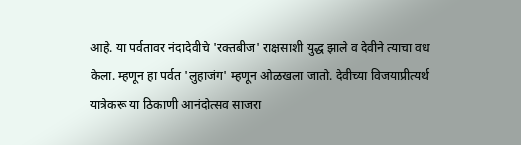आहे. या पर्वतावर नंदादेवीचे 'रक्तबीज' राक्षसाशी युद्ध झाले व देवीने त्याचा वध केला. म्हणून हा पर्वत 'लुहाजंग' म्हणून ओळखला जातो. देवीच्या विजयाप्रीत्यर्थ यात्रेकरू या ठिकाणी आनंदोत्सव साजरा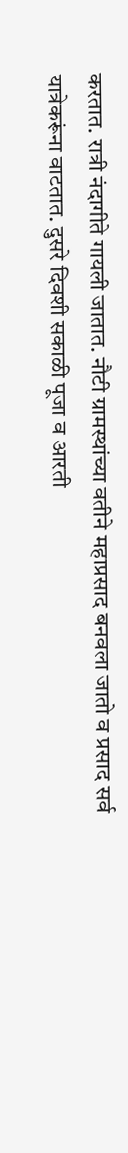करतात. रात्री नंदागीते गायली जातात. नौटी ग्रामस्थांच्या वतीने महाप्रसाद बनवला जातो व प्रसाद सर्व यात्रेकरूंना वाटतात. दुसरे दिवशी सकाळी पूजा व आरती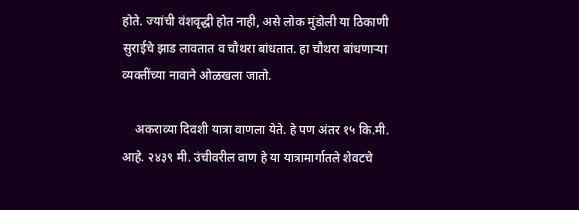होते. ज्यांची वंशवृद्धी होत नाही, असे लोक मुंडोली या ठिकाणी सुराईचे झाड लावतात व चौथरा बांधतात. हा चौथरा बांधणाऱ्या व्यक्तींच्या नावाने ओळखला जातो.

    अकराव्या दिवशी यात्रा वाणला येते. हे पण अंतर १५ कि.मी. आहे. २४३९ मी. उंचीवरील वाण हे या यात्रामार्गातले शेवटचे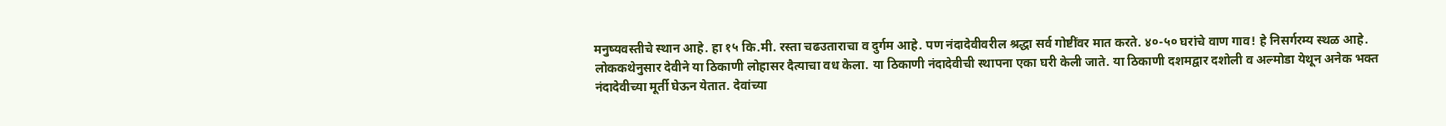मनुष्यवस्तीचे स्थान आहे. हा १५ कि.मी. रस्ता चढउताराचा व दुर्गम आहे. पण नंदादेवीवरील श्रद्धा सर्व गोष्टींवर मात करते. ४०-५० घरांचे वाण गाव! हे निसर्गरम्य स्थळ आहे. लोककथेनुसार देवीने या ठिकाणी लोहासर दैत्याचा वध केला. या ठिकाणी नंदादेवीची स्थापना एका घरी केली जाते. या ठिकाणी दशमद्वार दशोली व अल्मोडा येथून अनेक भक्त नंदादेवीच्या मूर्ती घेऊन येतात. देवांच्या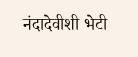नंदादेवीशी भेटी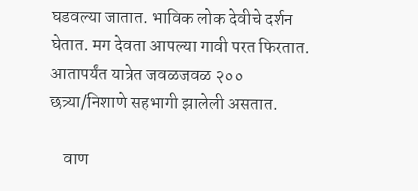घडवल्या जातात. भाविक लोक देवीचे दर्शन घेतात. मग देवता आपल्या गावी परत फिरतात. आतापर्यंत यात्रेत जवळजवळ २०० छत्र्या/निशाणे सहभागी झालेली असतात.

    वाण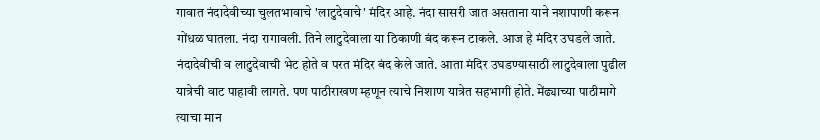गावात नंदादेवीच्या चुलतभावाचे 'लाटुदेवाचे' मंदिर आहे. नंदा सासरी जात असताना याने नशापाणी करून गोंधळ घातला. नंदा रागावली. तिने लाटुदेवाला या ठिकाणी बंद करून टाकले. आज हे मंदिर उघडले जाते. नंदादेवीची व लाटुदेवाची भेट होते व परत मंदिर बंद केले जाते. आता मंदिर उघडण्यासाठी लाटुदेवाला पुढील यात्रेची वाट पाहावी लागते. पण पाठीराखण म्हणून त्याचे निशाण यात्रेत सहभागी होते. मेंढ्याच्या पाठीमागे त्याचा मान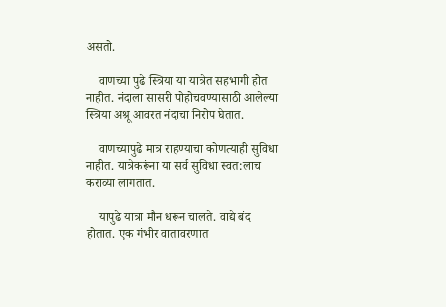असतो.

    वाणच्या पुढे स्त्रिया या यात्रेत सहभागी होत नाहीत. नंदाला सासरी पोहोचवण्यासाठी आलेल्या स्त्रिया अश्रू आवरत नंदाचा निरोप घेतात.

    वाणच्यापुढे मात्र राहण्याचा कोणत्याही सुविधा नाहीत. यात्रेकरूंना या सर्व सुविधा स्वत:लाच कराव्या लागतात.

    यापुढे यात्रा मौन धरून चालते. वाद्ये बंद होतात. एक गंभीर वातावरणात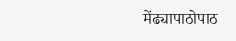मेंढ्यापाठोपाठ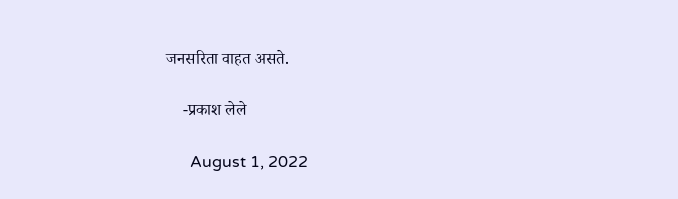जनसरिता वाहत असते.

    -प्रकाश लेले

      August 1, 2022